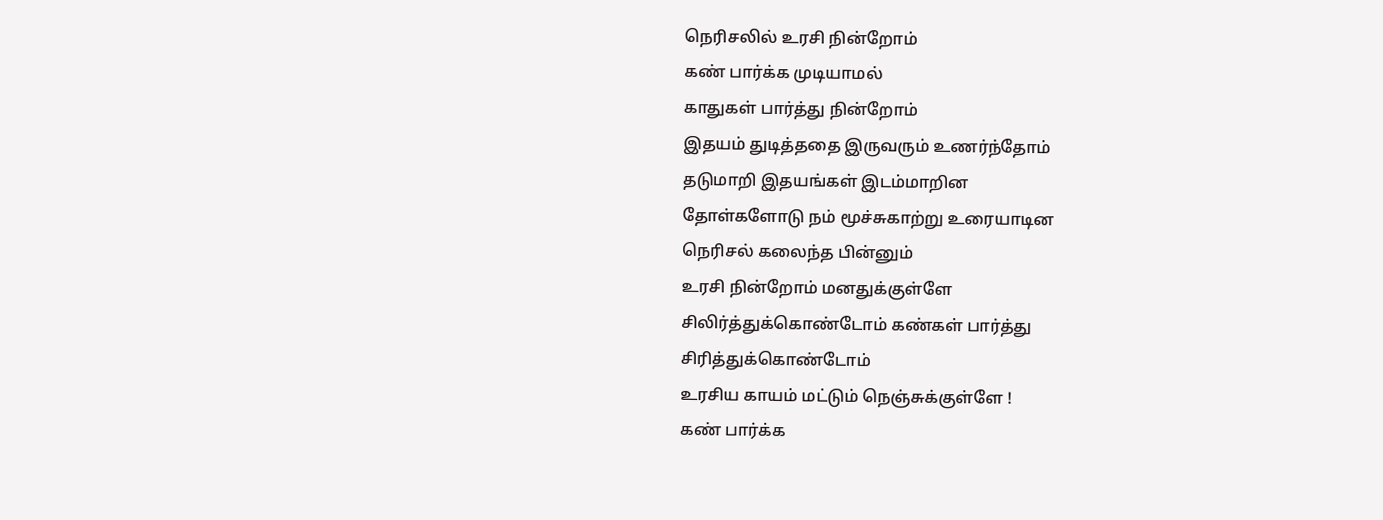நெரிசலில் உரசி நின்றோம்
கண் பார்க்க முடியாமல்
காதுகள் பார்த்து நின்றோம்
இதயம் துடித்ததை இருவரும் உணர்ந்தோம்
தடுமாறி இதயங்கள் இடம்மாறின
தோள்களோடு நம் மூச்சுகாற்று உரையாடின
நெரிசல் கலைந்த பின்னும்
உரசி நின்றோம் மனதுக்குள்ளே
சிலிர்த்துக்கொண்டோம் கண்கள் பார்த்து
சிரித்துக்கொண்டோம்
உரசிய காயம் மட்டும் நெஞ்சுக்குள்ளே !
கண் பார்க்க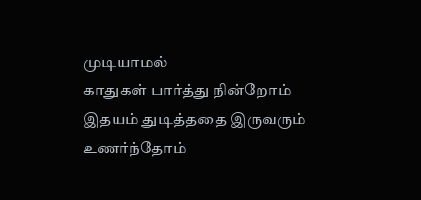முடியாமல்
காதுகள் பார்த்து நின்றோம்
இதயம் துடித்ததை இருவரும் உணர்ந்தோம்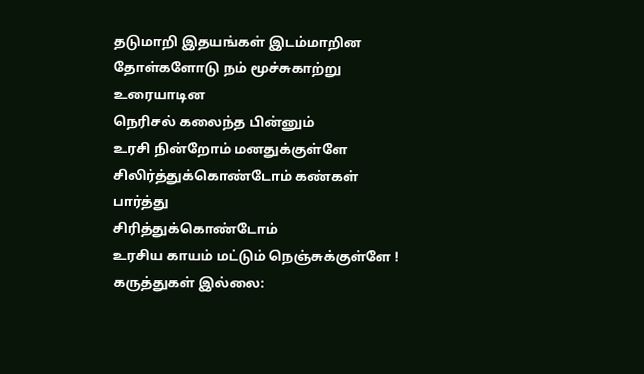தடுமாறி இதயங்கள் இடம்மாறின
தோள்களோடு நம் மூச்சுகாற்று உரையாடின
நெரிசல் கலைந்த பின்னும்
உரசி நின்றோம் மனதுக்குள்ளே
சிலிர்த்துக்கொண்டோம் கண்கள் பார்த்து
சிரித்துக்கொண்டோம்
உரசிய காயம் மட்டும் நெஞ்சுக்குள்ளே !
கருத்துகள் இல்லை: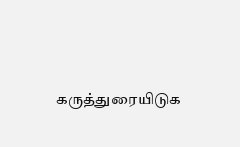கருத்துரையிடுக